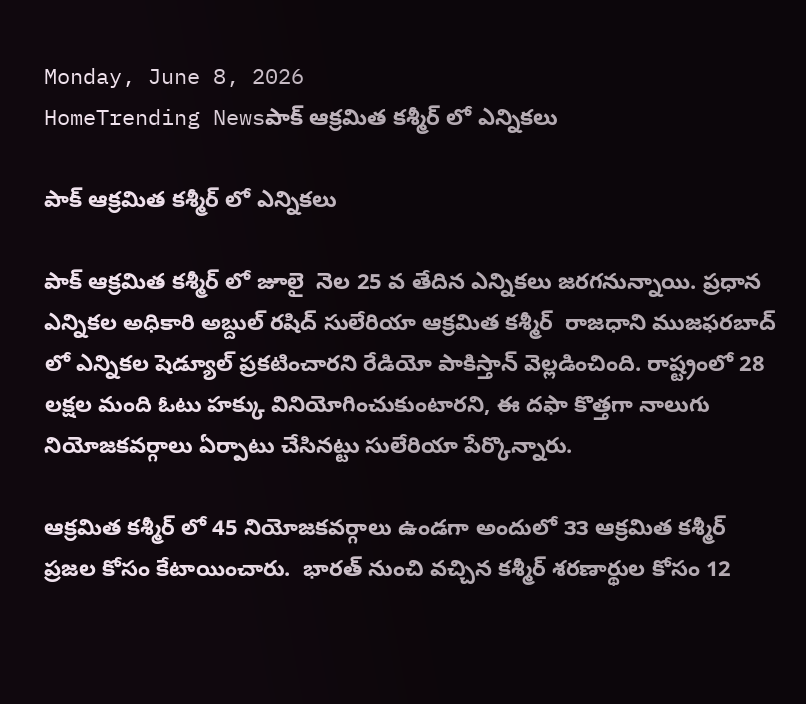Monday, June 8, 2026
HomeTrending Newsపాక్ ఆక్రమిత కశ్మీర్ లో ఎన్నికలు

పాక్ ఆక్రమిత కశ్మీర్ లో ఎన్నికలు

పాక్ ఆక్రమిత కశ్మీర్ లో జూలై  నెల 25 వ తేదిన ఎన్నికలు జరగనున్నాయి. ప్రధాన ఎన్నికల అధికారి అబ్దుల్ రషిద్ సులేరియా ఆక్రమిత కశ్మీర్  రాజధాని ముజఫరబాద్ లో ఎన్నికల షెడ్యూల్ ప్రకటించారని రేడియో పాకిస్తాన్ వెల్లడించింది. రాష్ట్రంలో 28 లక్షల మంది ఓటు హక్కు వినియోగించుకుంటారని, ఈ దఫా కొత్తగా నాలుగు నియోజకవర్గాలు ఏర్పాటు చేసినట్టు సులేరియా పేర్కొన్నారు.

ఆక్రమిత కశ్మీర్ లో 45 నియోజకవర్గాలు ఉండగా అందులో ౩౩ ఆక్రమిత కశ్మీర్ ప్రజల కోసం కేటాయించారు.  భారత్ నుంచి వచ్చిన కశ్మీర్ శరణార్థుల కోసం 12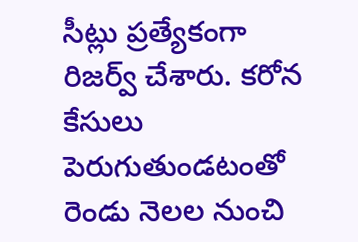సీట్లు ప్రత్యేకంగా రిజర్వ్ చేశారు. కరోన కేసులు పెరుగుతుండటంతో రెండు నెలల నుంచి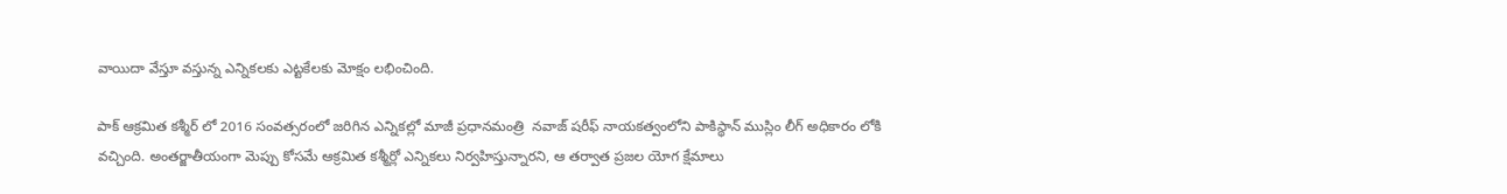వాయిదా వేస్తూ వస్తున్న ఎన్నికలకు ఎట్టకేలకు మోక్షం లభించింది.

పాక్ ఆక్రమిత కశ్మీర్ లో 2016 సంవత్సరంలో జరిగిన ఎన్నికల్లో మాజీ ప్రధానమంత్రి  నవాజ్ షరీఫ్ నాయకత్వంలోని పాకిస్థాన్ ముస్లిం లీగ్ అధికారం లోకి వచ్చింది. అంతర్జాతీయంగా మెప్పు కోసమే ఆక్రమిత కశ్మీర్లో ఎన్నికలు నిర్వహిస్తున్నారని, ఆ తర్వాత ప్రజల యోగ క్షేమాలు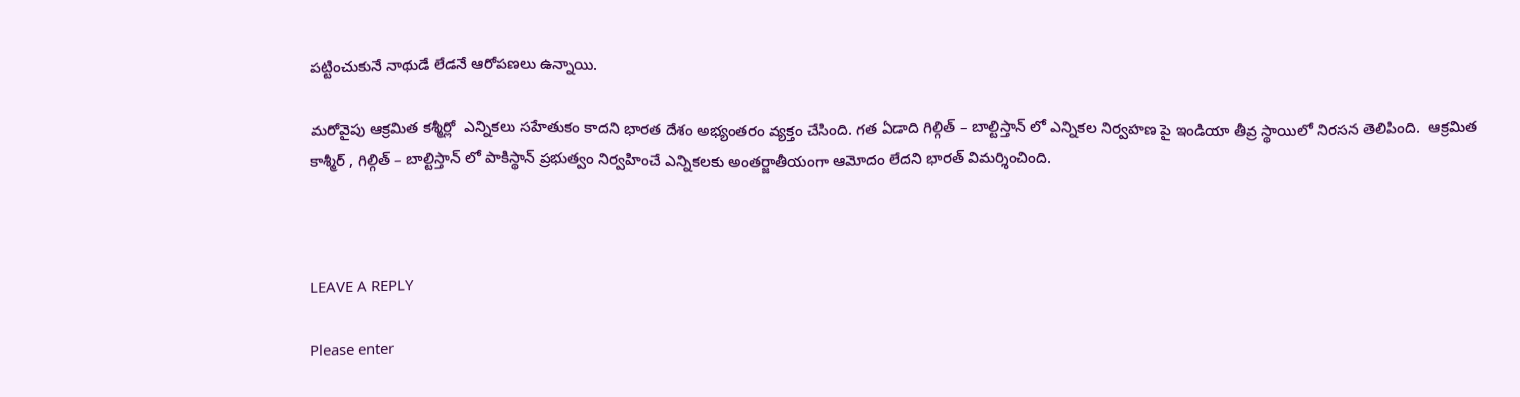పట్టించుకునే నాథుడే లేడనే ఆరోపణలు ఉన్నాయి.

మరోవైపు ఆక్రమిత కశ్మీర్లో  ఎన్నికలు సహేతుకం కాదని భారత దేశం అభ్యంతరం వ్యక్తం చేసింది. గత ఏడాది గిల్గిత్ – బాల్టిస్తాన్ లో ఎన్నికల నిర్వహణ పై ఇండియా తీవ్ర స్థాయిలో నిరసన తెలిపింది.  ఆక్రమిత కాశ్మీర్ , గిల్గిత్ – బాల్టిస్తాన్ లో పాకిస్థాన్ ప్రభుత్వం నిర్వహించే ఎన్నికలకు అంతర్జాతీయంగా ఆమోదం లేదని భారత్ విమర్శించింది.



LEAVE A REPLY

Please enter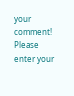your comment!
Please enter your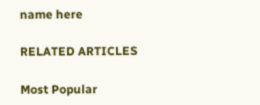name here

RELATED ARTICLES

Most Popular